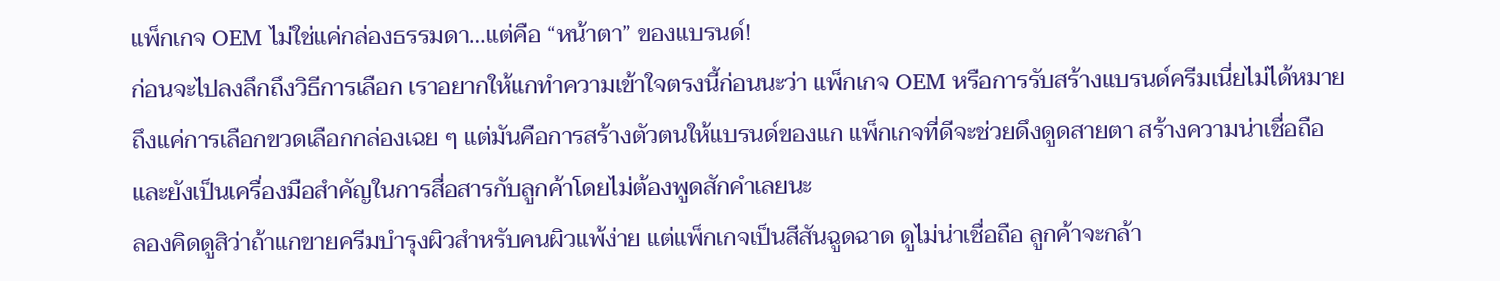แพ็กเกจ OEM ไม่ใช่แค่กล่องธรรมดา…แต่คือ “หน้าตา” ของแบรนด์!
ก่อนจะไปลงลึกถึงวิธีการเลือก เราอยากให้แกทำความเข้าใจตรงนี้ก่อนนะว่า แพ็กเกจ OEM หรือการรับสร้างแบรนด์ครีมเนี่ยไม่ได้หมายถึงแค่การเลือกขวดเลือกกล่องเฉย ๆ แต่มันคือการสร้างตัวตนให้แบรนด์ของแก แพ็กเกจที่ดีจะช่วยดึงดูดสายตา สร้างความน่าเชื่อถือ และยังเป็นเครื่องมือสำคัญในการสื่อสารกับลูกค้าโดยไม่ต้องพูดสักคำเลยนะ
ลองคิดดูสิว่าถ้าแกขายครีมบำรุงผิวสำหรับคนผิวแพ้ง่าย แต่แพ็กเกจเป็นสีสันฉูดฉาด ดูไม่น่าเชื่อถือ ลูกค้าจะกล้า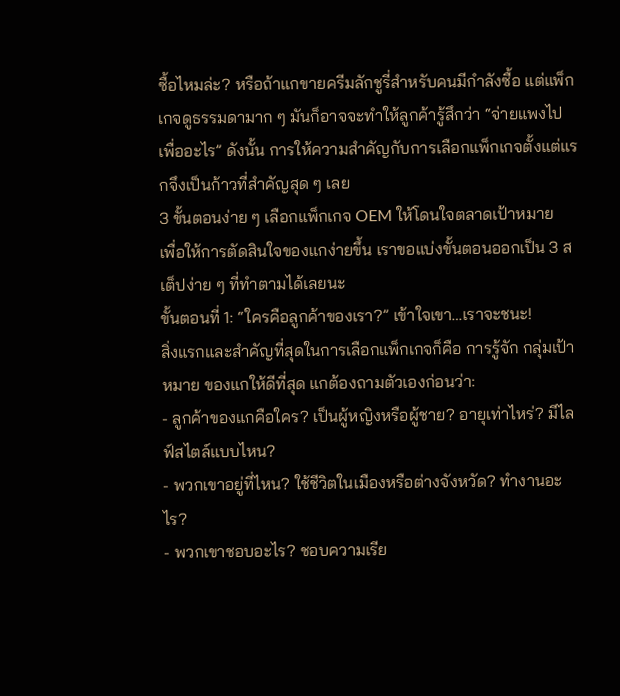ซื้อไหมล่ะ? หรือถ้าแกขายครีมลักชูรี่สำหรับคนมีกำลังซื้อ แต่แพ็กเกจดูธรรมดามาก ๆ มันก็อาจจะทำให้ลูกค้ารู้สึกว่า “จ่ายแพงไปเพื่ออะไร” ดังนั้น การให้ความสำคัญกับการเลือกแพ็กเกจตั้งแต่แรกจึงเป็นก้าวที่สำคัญสุด ๆ เลย
3 ขั้นตอนง่าย ๆ เลือกแพ็กเกจ OEM ให้โดนใจตลาดเป้าหมาย
เพื่อให้การตัดสินใจของแกง่ายขึ้น เราขอแบ่งขั้นตอนออกเป็น 3 สเต็ปง่าย ๆ ที่ทำตามได้เลยนะ
ขั้นตอนที่ 1: “ใครคือลูกค้าของเรา?” เข้าใจเขา…เราจะชนะ!
สิ่งแรกและสำคัญที่สุดในการเลือกแพ็กเกจก็คือ การรู้จัก กลุ่มเป้าหมาย ของแกให้ดีที่สุด แกต้องถามตัวเองก่อนว่า:
- ลูกค้าของแกคือใคร? เป็นผู้หญิงหรือผู้ชาย? อายุเท่าไหร่? มีไลฟ์สไตล์แบบไหน?
- พวกเขาอยู่ที่ไหน? ใช้ชีวิตในเมืองหรือต่างจังหวัด? ทำงานอะไร?
- พวกเขาชอบอะไร? ชอบความเรีย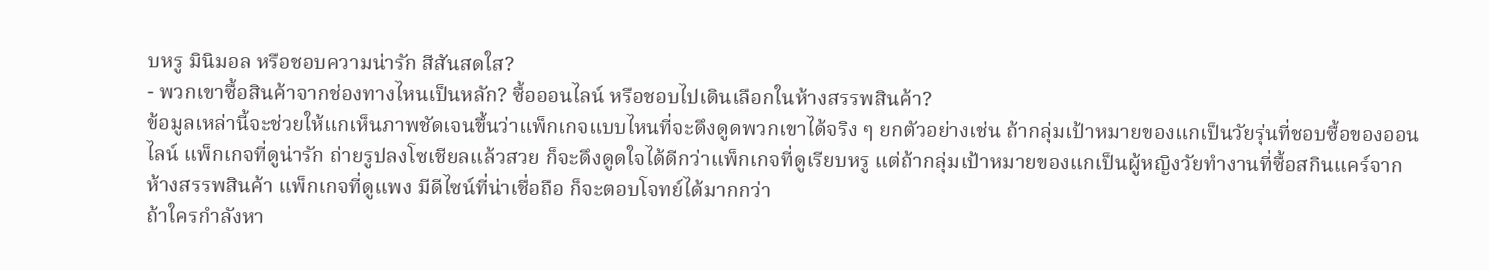บหรู มินิมอล หรือชอบความน่ารัก สีสันสดใส?
- พวกเขาซื้อสินค้าจากช่องทางไหนเป็นหลัก? ซื้อออนไลน์ หรือชอบไปเดินเลือกในห้างสรรพสินค้า?
ข้อมูลเหล่านี้จะช่วยให้แกเห็นภาพชัดเจนขึ้นว่าแพ็กเกจแบบไหนที่จะดึงดูดพวกเขาได้จริง ๆ ยกตัวอย่างเช่น ถ้ากลุ่มเป้าหมายของแกเป็นวัยรุ่นที่ชอบซื้อของออนไลน์ แพ็กเกจที่ดูน่ารัก ถ่ายรูปลงโซเชียลแล้วสวย ก็จะดึงดูดใจได้ดีกว่าแพ็กเกจที่ดูเรียบหรู แต่ถ้ากลุ่มเป้าหมายของแกเป็นผู้หญิงวัยทำงานที่ซื้อสกินแคร์จากห้างสรรพสินค้า แพ็กเกจที่ดูแพง มีดีไซน์ที่น่าเชื่อถือ ก็จะตอบโจทย์ได้มากกว่า
ถ้าใครกำลังหา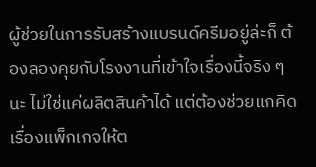ผู้ช่วยในการรับสร้างแบรนด์ครีมอยู่ล่ะก็ ต้องลองคุยกับโรงงานที่เข้าใจเรื่องนี้จริง ๆ นะ ไม่ใช่แค่ผลิตสินค้าได้ แต่ต้องช่วยแกคิดเรื่องแพ็กเกจให้ต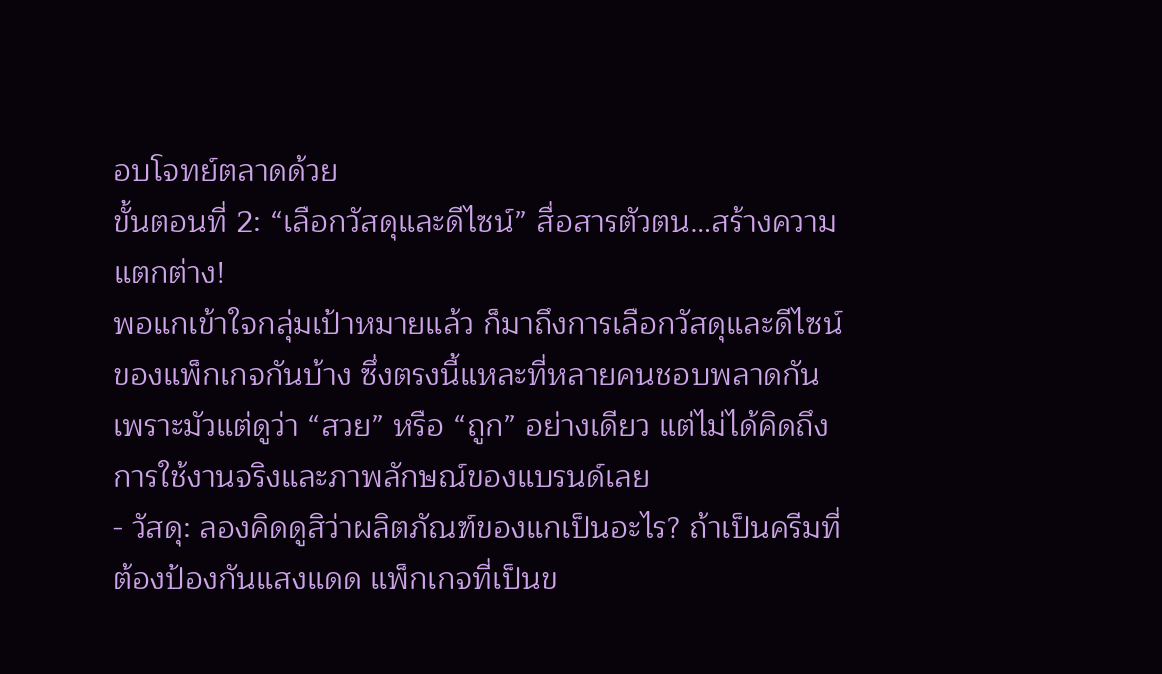อบโจทย์ตลาดด้วย
ขั้นตอนที่ 2: “เลือกวัสดุและดีไซน์” สื่อสารตัวตน…สร้างความแตกต่าง!
พอแกเข้าใจกลุ่มเป้าหมายแล้ว ก็มาถึงการเลือกวัสดุและดีไซน์ของแพ็กเกจกันบ้าง ซึ่งตรงนี้แหละที่หลายคนชอบพลาดกัน เพราะมัวแต่ดูว่า “สวย” หรือ “ถูก” อย่างเดียว แต่ไม่ได้คิดถึงการใช้งานจริงและภาพลักษณ์ของแบรนด์เลย
- วัสดุ: ลองคิดดูสิว่าผลิตภัณฑ์ของแกเป็นอะไร? ถ้าเป็นครีมที่ต้องป้องกันแสงแดด แพ็กเกจที่เป็นข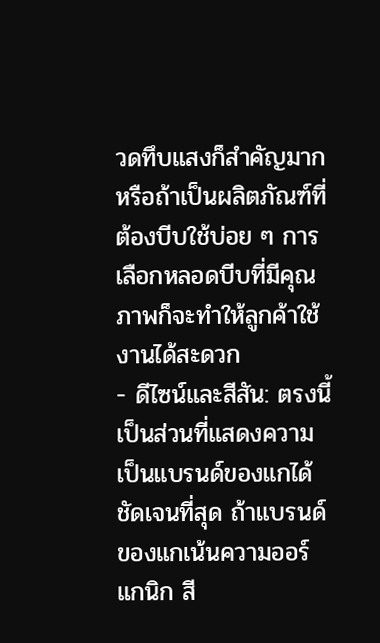วดทึบแสงก็สำคัญมาก หรือถ้าเป็นผลิตภัณฑ์ที่ต้องบีบใช้บ่อย ๆ การเลือกหลอดบีบที่มีคุณภาพก็จะทำให้ลูกค้าใช้งานได้สะดวก
- ดีไซน์และสีสัน: ตรงนี้เป็นส่วนที่แสดงความเป็นแบรนด์ของแกได้ชัดเจนที่สุด ถ้าแบรนด์ของแกเน้นความออร์แกนิก สี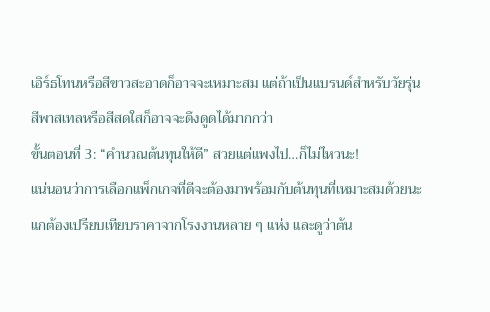เอิร์ธโทนหรือสีขาวสะอาดก็อาจจะเหมาะสม แต่ถ้าเป็นแบรนด์สำหรับวัยรุ่น สีพาสเทลหรือสีสดใสก็อาจจะดึงดูดได้มากกว่า
ขั้นตอนที่ 3: “คำนวณต้นทุนให้ดี” สวยแต่แพงไป…ก็ไม่ไหวนะ!
แน่นอนว่าการเลือกแพ็กเกจที่ดีจะต้องมาพร้อมกับต้นทุนที่เหมาะสมด้วยนะ แกต้องเปรียบเทียบราคาจากโรงงานหลาย ๆ แห่ง และดูว่าต้น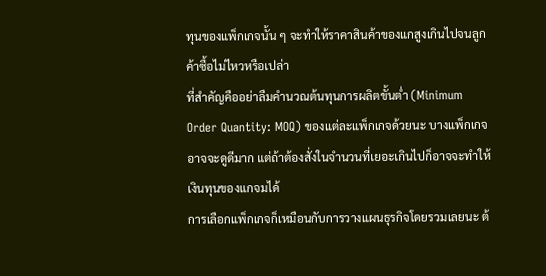ทุนของแพ็กเกจนั้น ๆ จะทำให้ราคาสินค้าของแกสูงเกินไปจนลูกค้าซื้อไม่ไหวหรือเปล่า
ที่สำคัญคืออย่าลืมคำนวณต้นทุนการผลิตขั้นต่ำ (Minimum Order Quantity: MOQ) ของแต่ละแพ็กเกจด้วยนะ บางแพ็กเกจอาจจะดูดีมาก แต่ถ้าต้องสั่งในจำนวนที่เยอะเกินไปก็อาจจะทำให้เงินทุนของแกจมได้
การเลือกแพ็กเกจก็เหมือนกับการวางแผนธุรกิจโดยรวมเลยนะ ต้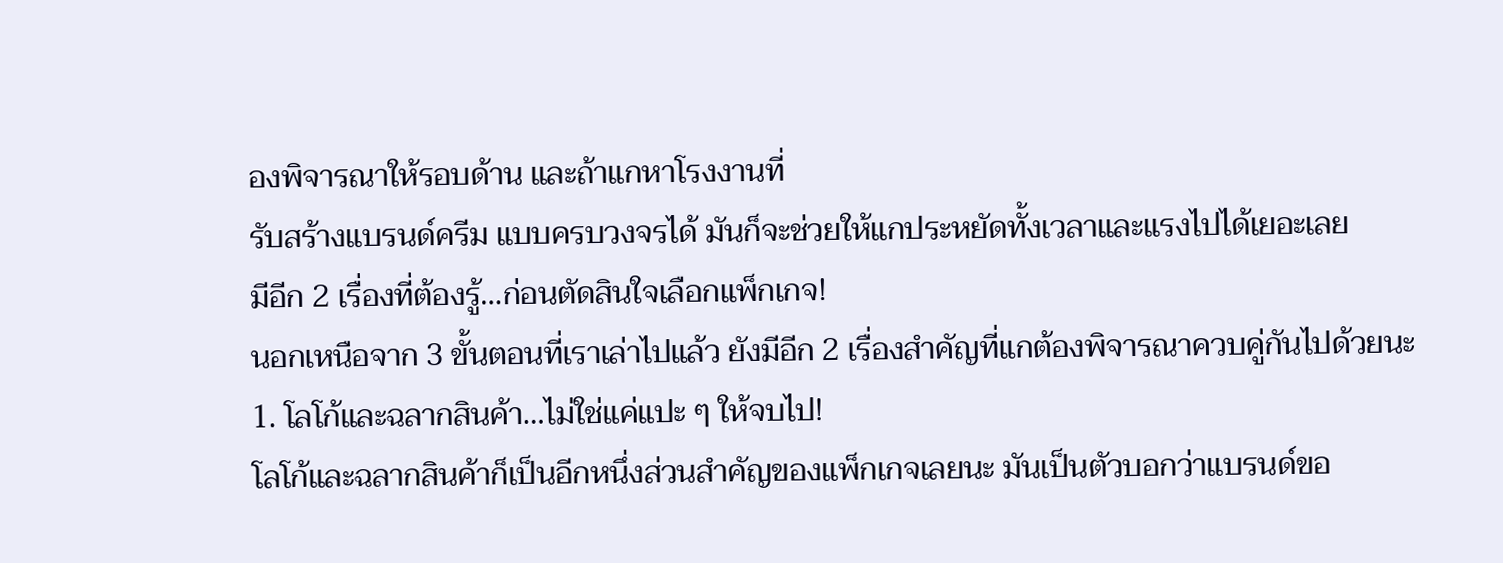องพิจารณาให้รอบด้าน และถ้าแกหาโรงงานที่
รับสร้างแบรนด์ครีม แบบครบวงจรได้ มันก็จะช่วยให้แกประหยัดทั้งเวลาและแรงไปได้เยอะเลย
มีอีก 2 เรื่องที่ต้องรู้…ก่อนตัดสินใจเลือกแพ็กเกจ!
นอกเหนือจาก 3 ขั้นตอนที่เราเล่าไปแล้ว ยังมีอีก 2 เรื่องสำคัญที่แกต้องพิจารณาควบคู่กันไปด้วยนะ
1. โลโก้และฉลากสินค้า…ไม่ใช่แค่แปะ ๆ ให้จบไป!
โลโก้และฉลากสินค้าก็เป็นอีกหนึ่งส่วนสำคัญของแพ็กเกจเลยนะ มันเป็นตัวบอกว่าแบรนด์ขอ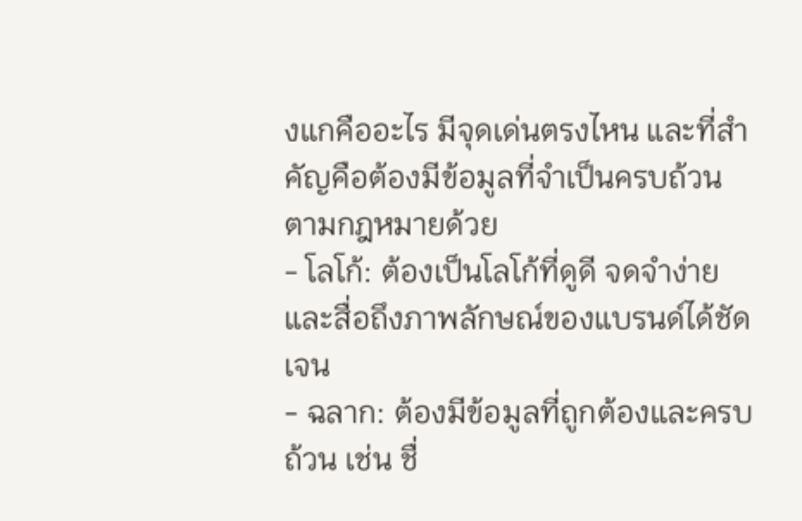งแกคืออะไร มีจุดเด่นตรงไหน และที่สำคัญคือต้องมีข้อมูลที่จำเป็นครบถ้วนตามกฎหมายด้วย
- โลโก้: ต้องเป็นโลโก้ที่ดูดี จดจำง่าย และสื่อถึงภาพลักษณ์ของแบรนด์ได้ชัดเจน
- ฉลาก: ต้องมีข้อมูลที่ถูกต้องและครบถ้วน เช่น ชื่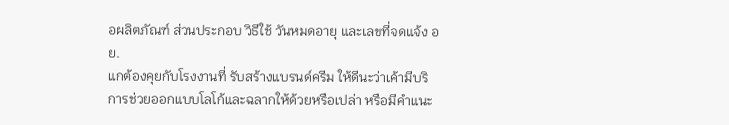อผลิตภัณฑ์ ส่วนประกอบ วิธีใช้ วันหมดอายุ และเลขที่จดแจ้ง อย.
แกต้องคุยกับโรงงานที่ รับสร้างแบรนด์ครีม ให้ดีนะว่าเค้ามีบริการช่วยออกแบบโลโก้และฉลากให้ด้วยหรือเปล่า หรือมีคำแนะ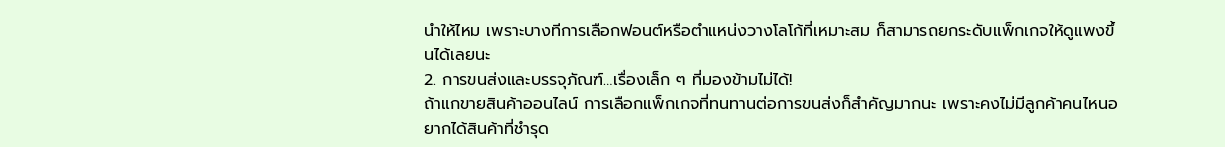นำให้ไหม เพราะบางทีการเลือกฟอนต์หรือตำแหน่งวางโลโก้ที่เหมาะสม ก็สามารถยกระดับแพ็กเกจให้ดูแพงขึ้นได้เลยนะ
2. การขนส่งและบรรจุภัณฑ์…เรื่องเล็ก ๆ ที่มองข้ามไม่ได้!
ถ้าแกขายสินค้าออนไลน์ การเลือกแพ็กเกจที่ทนทานต่อการขนส่งก็สำคัญมากนะ เพราะคงไม่มีลูกค้าคนไหนอยากได้สินค้าที่ชำรุด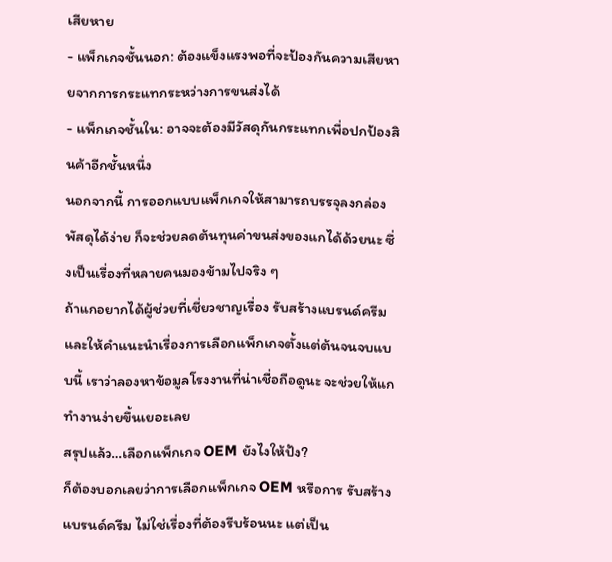เสียหาย
- แพ็กเกจชั้นนอก: ต้องแข็งแรงพอที่จะป้องกันความเสียหายจากการกระแทกระหว่างการขนส่งได้
- แพ็กเกจชั้นใน: อาจจะต้องมีวัสดุกันกระแทกเพื่อปกป้องสินค้าอีกชั้นหนึ่ง
นอกจากนี้ การออกแบบแพ็กเกจให้สามารถบรรจุลงกล่องพัสดุได้ง่าย ก็จะช่วยลดต้นทุนค่าขนส่งของแกได้ด้วยนะ ซึ่งเป็นเรื่องที่หลายคนมองข้ามไปจริง ๆ
ถ้าแกอยากได้ผู้ช่วยที่เชี่ยวชาญเรื่อง รับสร้างแบรนด์ครีม และให้คำแนะนำเรื่องการเลือกแพ็กเกจตั้งแต่ต้นจนจบแบบนี้ เราว่าลองหาข้อมูลโรงงานที่น่าเชื่อถือดูนะ จะช่วยให้แกทำงานง่ายขึ้นเยอะเลย
สรุปแล้ว…เลือกแพ็กเกจ OEM ยังไงให้ปัง?
ก็ต้องบอกเลยว่าการเลือกแพ็กเกจ OEM หรือการ รับสร้างแบรนด์ครีม ไม่ใช่เรื่องที่ต้องรีบร้อนนะ แต่เป็น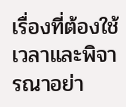เรื่องที่ต้องใช้เวลาและพิจารณาอย่า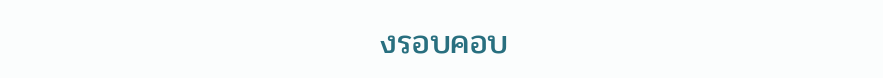งรอบคอบ